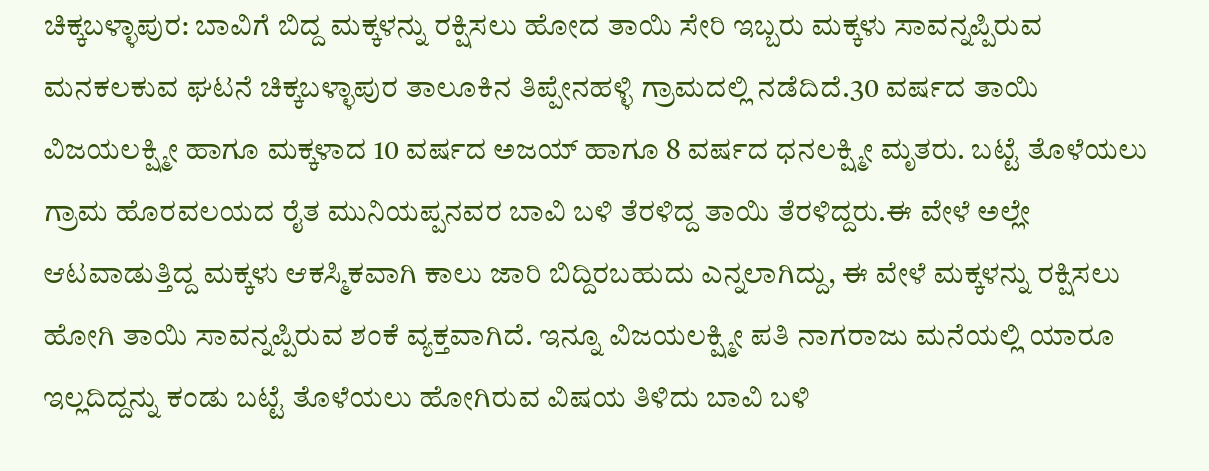ಚಿಕ್ಕಬಳ್ಳಾಪುರ: ಬಾವಿಗೆ ಬಿದ್ದ ಮಕ್ಕಳನ್ನು ರಕ್ಷಿಸಲು ಹೋದ ತಾಯಿ ಸೇರಿ ಇಬ್ಬರು ಮಕ್ಕಳು ಸಾವನ್ನಪ್ಪಿರುವ ಮನಕಲಕುವ ಘಟನೆ ಚಿಕ್ಕಬಳ್ಳಾಪುರ ತಾಲೂಕಿನ ತಿಪ್ಪೇನಹಳ್ಳಿ ಗ್ರಾಮದಲ್ಲಿ ನಡೆದಿದೆ.30 ವರ್ಷದ ತಾಯಿ ವಿಜಯಲಕ್ಷ್ಮೀ ಹಾಗೂ ಮಕ್ಕಳಾದ 10 ವರ್ಷದ ಅಜಯ್ ಹಾಗೂ 8 ವರ್ಷದ ಧನಲಕ್ಷ್ಮೀ ಮೃತರು. ಬಟ್ಟೆ ತೊಳೆಯಲು ಗ್ರಾಮ ಹೊರವಲಯದ ರೈತ ಮುನಿಯಪ್ಪನವರ ಬಾವಿ ಬಳಿ ತೆರಳಿದ್ದ ತಾಯಿ ತೆರಳಿದ್ದರು.ಈ ವೇಳೆ ಅಲ್ಲೇ ಆಟವಾಡುತ್ತಿದ್ದ ಮಕ್ಕಳು ಆಕಸ್ಮಿಕವಾಗಿ ಕಾಲು ಜಾರಿ ಬಿದ್ದಿರಬಹುದು ಎನ್ನಲಾಗಿದ್ದು, ಈ ವೇಳೆ ಮಕ್ಕಳನ್ನು ರಕ್ಷಿಸಲು ಹೋಗಿ ತಾಯಿ ಸಾವನ್ನಪ್ಪಿರುವ ಶಂಕೆ ವ್ಯಕ್ತವಾಗಿದೆ. ಇನ್ನೂ ವಿಜಯಲಕ್ಷ್ಮೀ ಪತಿ ನಾಗರಾಜು ಮನೆಯಲ್ಲಿ ಯಾರೂ ಇಲ್ಲದಿದ್ದನ್ನು ಕಂಡು ಬಟ್ಟೆ ತೊಳೆಯಲು ಹೋಗಿರುವ ವಿಷಯ ತಿಳಿದು ಬಾವಿ ಬಳಿ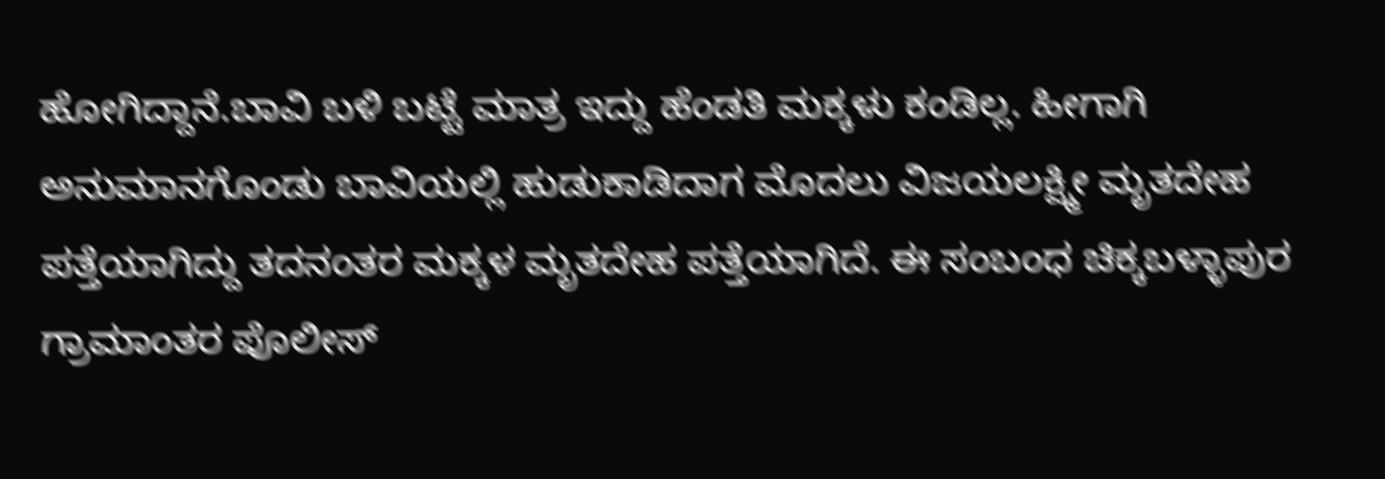ಹೋಗಿದ್ದಾನೆ.ಬಾವಿ ಬಳಿ ಬಟ್ಟೆ ಮಾತ್ರ ಇದ್ದು ಹೆಂಡತಿ ಮಕ್ಕಳು ಕಂಡಿಲ್ಲ. ಹೀಗಾಗಿ ಅನುಮಾನಗೊಂಡು ಬಾವಿಯಲ್ಲಿ ಹುಡುಕಾಡಿದಾಗ ಮೊದಲು ವಿಜಯಲಕ್ಷ್ಮೀ ಮೃತದೇಹ ಪತ್ತೆಯಾಗಿದ್ದು ತದನಂತರ ಮಕ್ಕಳ ಮೃತದೇಹ ಪತ್ತೆಯಾಗಿದೆ. ಈ ಸಂಬಂಧ ಚಿಕ್ಕಬಳ್ಳಾಪುರ ಗ್ರಾಮಾಂತರ ಪೊಲೀಸ್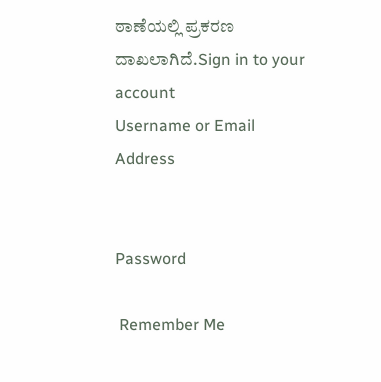ಠಾಣೆಯಲ್ಲಿ ಪ್ರಕರಣ ದಾಖಲಾಗಿದೆ.Sign in to your account
Username or Email Address


Password

 Remember Me